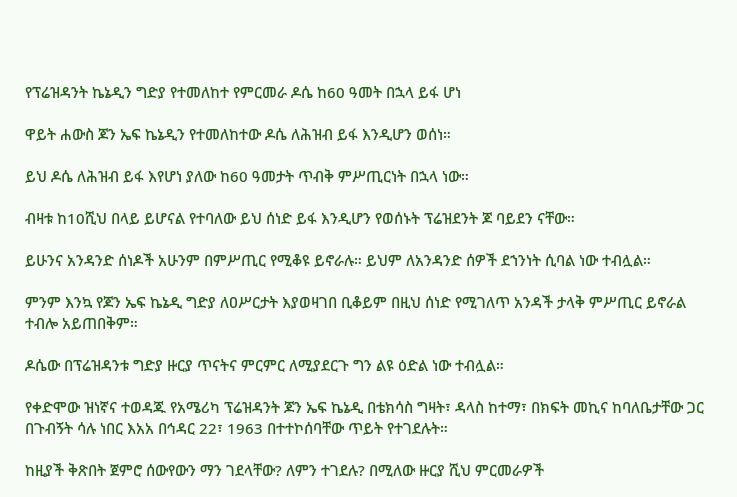የፕሬዝዳንት ኬኔዲን ግድያ የተመለከተ የምርመራ ዶሴ ከ60 ዓመት በኋላ ይፋ ሆነ

ዋይት ሐውስ ጆን ኤፍ ኬኔዲን የተመለከተው ዶሴ ለሕዝብ ይፋ እንዲሆን ወሰነ።

ይህ ዶሴ ለሕዝብ ይፋ እየሆነ ያለው ከ60 ዓመታት ጥብቅ ምሥጢርነት በኋላ ነው።

ብዛቱ ከ10ሺህ በላይ ይሆናል የተባለው ይህ ሰነድ ይፋ እንዲሆን የወሰኑት ፕሬዝደንት ጆ ባይደን ናቸው።

ይሁንና አንዳንድ ሰነዶች አሁንም በምሥጢር የሚቆዩ ይኖራሉ። ይህም ለአንዳንድ ሰዎች ደኀንነት ሲባል ነው ተብሏል።

ምንም እንኳ የጆን ኤፍ ኬኔዲ ግድያ ለዐሥርታት እያወዛገበ ቢቆይም በዚህ ሰነድ የሚገለጥ አንዳች ታላቅ ምሥጢር ይኖራል ተብሎ አይጠበቅም።

ዶሴው በፕሬዝዳንቱ ግድያ ዙርያ ጥናትና ምርምር ለሚያደርጉ ግን ልዩ ዕድል ነው ተብሏል።

የቀድሞው ዝነኛና ተወዳጁ የአሜሪካ ፕሬዝዳንት ጆን ኤፍ ኬኔዲ በቴክሳስ ግዛት፣ ዳላስ ከተማ፣ በክፍት መኪና ከባለቤታቸው ጋር በጉብኝት ሳሉ ነበር እአአ በኅዳር 22፣ 1963 በተተኮሰባቸው ጥይት የተገደሉት።

ከዚያች ቅጽበት ጀምሮ ሰውየውን ማን ገደላቸው? ለምን ተገደሉ? በሚለው ዙርያ ሺህ ምርመራዎች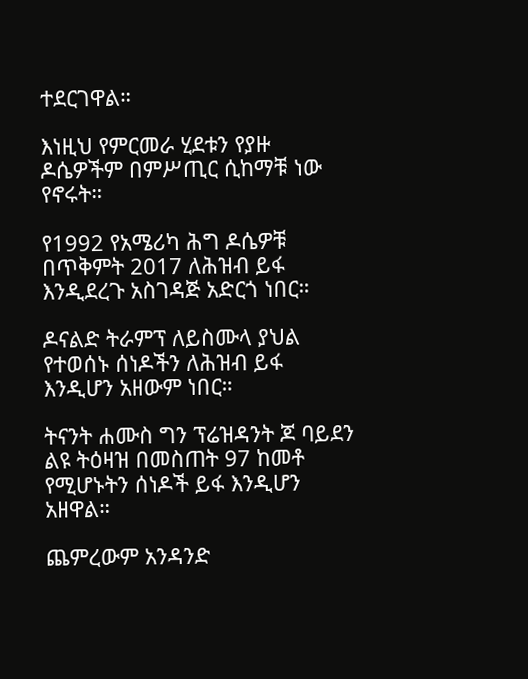ተደርገዋል።

እነዚህ የምርመራ ሂደቱን የያዙ ዶሴዎችም በምሥጢር ሲከማቹ ነው የኖሩት።

የ1992 የአሜሪካ ሕግ ዶሴዎቹ በጥቅምት 2017 ለሕዝብ ይፋ እንዲደረጉ አስገዳጅ አድርጎ ነበር።

ዶናልድ ትራምፕ ለይስሙላ ያህል የተወሰኑ ሰነዶችን ለሕዝብ ይፋ እንዲሆን አዘውም ነበር።

ትናንት ሐሙስ ግን ፕሬዝዳንት ጆ ባይደን ልዩ ትዕዛዝ በመስጠት 97 ከመቶ የሚሆኑትን ሰነዶች ይፋ እንዲሆን አዘዋል።

ጨምረውም አንዳንድ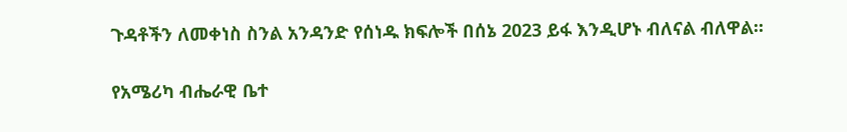ጉዳቶችን ለመቀነስ ስንል አንዳንድ የሰነዱ ክፍሎች በሰኔ 2023 ይፋ እንዲሆኑ ብለናል ብለዋል።

የአሜሪካ ብሔራዊ ቤተ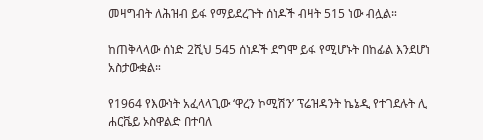መዛግብት ለሕዝብ ይፋ የማይደረጉት ሰነዶች ብዛት 515 ነው ብሏል።

ከጠቅላላው ሰነድ 2ሺህ 545 ሰነዶች ደግሞ ይፋ የሚሆኑት በከፊል እንደሆነ አስታውቋል።

የ1964 የእውነት አፈላላጊው ‘ዋረን ኮሚሽን’ ፕሬዝዳንት ኬኔዲ የተገደሉት ሊ ሐርቬይ ኦስዋልድ በተባለ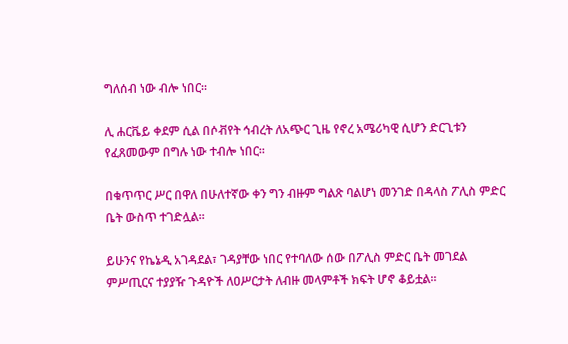ግለሰብ ነው ብሎ ነበር።

ሊ ሐርቬይ ቀደም ሲል በሶቭየት ኅብረት ለአጭር ጊዜ የኖረ አሜሪካዊ ሲሆን ድርጊቱን የፈጸመውም በግሉ ነው ተብሎ ነበር።

በቁጥጥር ሥር በዋለ በሁለተኛው ቀን ግን ብዙም ግልጽ ባልሆነ መንገድ በዳላስ ፖሊስ ምድር ቤት ውስጥ ተገድሏል።

ይሁንና የኬኔዲ አገዳደል፣ ገዳያቸው ነበር የተባለው ሰው በፖሊስ ምድር ቤት መገደል ምሥጢርና ተያያዥ ጉዳዮች ለዐሥርታት ለብዙ መላምቶች ክፍት ሆኖ ቆይቷል።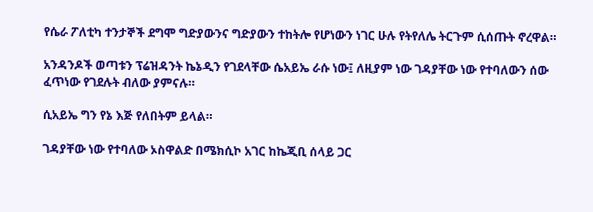የሴራ ፖለቲካ ተንታኞች ደግሞ ግድያውንና ግድያውን ተከትሎ የሆነውን ነገር ሁሉ የትየለሌ ትርጉም ሲሰጡት ኖረዋል።

አንዳንዶች ወጣቱን ፕሬዝዳንት ኬኔዲን የገደላቸው ሴአይኤ ራሱ ነው፤ ለዚያም ነው ገዳያቸው ነው የተባለውን ሰው ፈጥነው የገደሉት ብለው ያምናሉ።

ሲአይኤ ግን የኔ እጅ የለበትም ይላል።

ገዳያቸው ነው የተባለው ኦስዋልድ በሜክሲኮ አገር ከኬጂቢ ሰላይ ጋር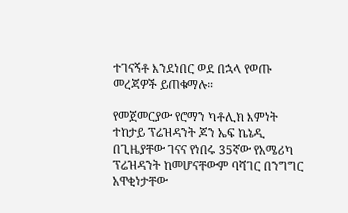ተገናኝቶ እንደነበር ወደ በኋላ የወጡ መረጃዎች ይጠቁማሉ።

የመጀመርያው የሮማን ካቶሊክ እምነት ተከታይ ፕሬዝዳንት ጆን ኤፍ ኬኔዲ በጊዜያቸው ገናና የነበሩ 35ኛው የአሜሪካ ፕሬዝዳንት ከመሆናቸውም ባሻገር በንግግር አዋቂነታቸው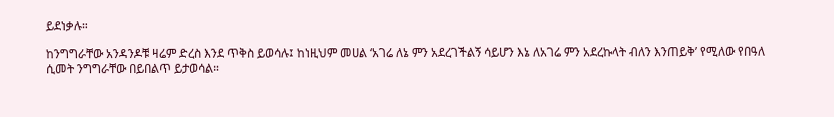ይደነቃሉ።

ከንግግራቸው አንዳንዶቹ ዛሬም ድረስ እንደ ጥቅስ ይወሳሉ፤ ከነዚህም መሀል ‘አገሬ ለኔ ምን አደረገችልኝ ሳይሆን እኔ ለአገሬ ምን አደረኩላት ብለን እንጠይቅ’ የሚለው የበዓለ ሲመት ንግግራቸው በይበልጥ ይታወሳል።